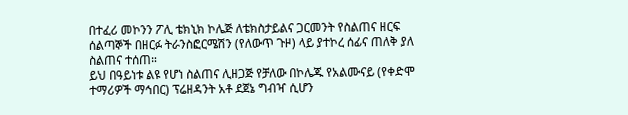በተፈሪ መኮንን ፖሊ ቴክኒክ ኮሌጅ ለቴክስታይልና ጋርመንት የስልጠና ዘርፍ ሰልጣኞች በዘርፉ ትራንስፎርሜሽን (የለውጥ ጉዞ) ላይ ያተኮረ ሰፊና ጠለቅ ያለ ስልጠና ተሰጠ።
ይህ በዓይነቱ ልዩ የሆነ ስልጠና ሊዘጋጅ የቻለው በኮሌጁ የአልሙናይ (የቀድሞ ተማሪዎች ማኅበር) ፕሬዘዳንት አቶ ደጀኔ ግብዣ ሲሆን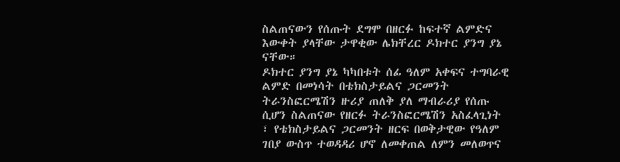ስልጠናውን የሰጡት ደግሞ በዘርፉ ከፍተኛ ልምድና እውቀት ያላቸው ታዋቂው ሌክቸረር ዶክተር ያንግ ያኔ ናቸው።
ዶክተር ያንግ ያኔ ካካበቱት ሰፊ ዓለም አቀፍና ተግባራዊ ልምድ በመነሳት በቴክስታይልና ጋርመንት ትራንስፎርሜሽን ዙሪያ ጠለቅ ያለ ማብራሪያ የሰጡ ሲሆን ስልጠናው የዘርፉ ትራንስፎርሜሽን አስፈላጊነት ፣ የቴክስታይልና ጋርመንት ዘርፍ በወቅታዊው የዓለም ገበያ ውስጥ ተወዳዳሪ ሆኖ ለመቀጠል ለምን መለወጥና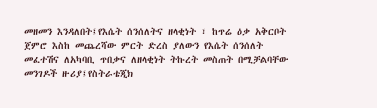መዘመን እንዳለበት፤የእሴት ሰንሰለትና ዘላቂነት ፣ ከጥሬ ዕቃ አቅርቦት ጀምሮ እስከ መጨረሻው ምርት ድረስ ያለውን የእሴት ሰንሰለት መፈተሽና ለአካባቢ ጥበቃና ለዘላቂነት ትኩረት መስጠት በሚቻልባቸው መንገዶች ዙሪያ፤የስትራቴጂክ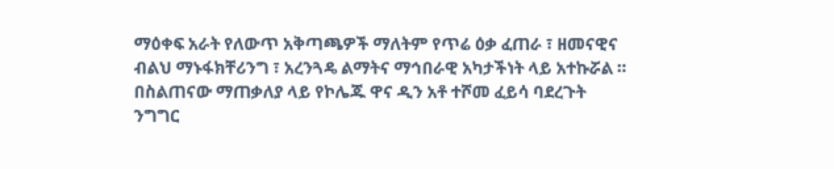ማዕቀፍ አራት የለውጥ አቅጣጫዎች ማለትም የጥሬ ዕቃ ፈጠራ ፣ ዘመናዊና ብልህ ማኑፋክቸሪንግ ፣ አረንጓዴ ልማትና ማኅበራዊ አካታችነት ላይ አተኩሯል ።
በስልጠናው ማጠቃለያ ላይ የኮሌጁ ዋና ዲን አቶ ተሾመ ፈይሳ ባደረጉት ንግግር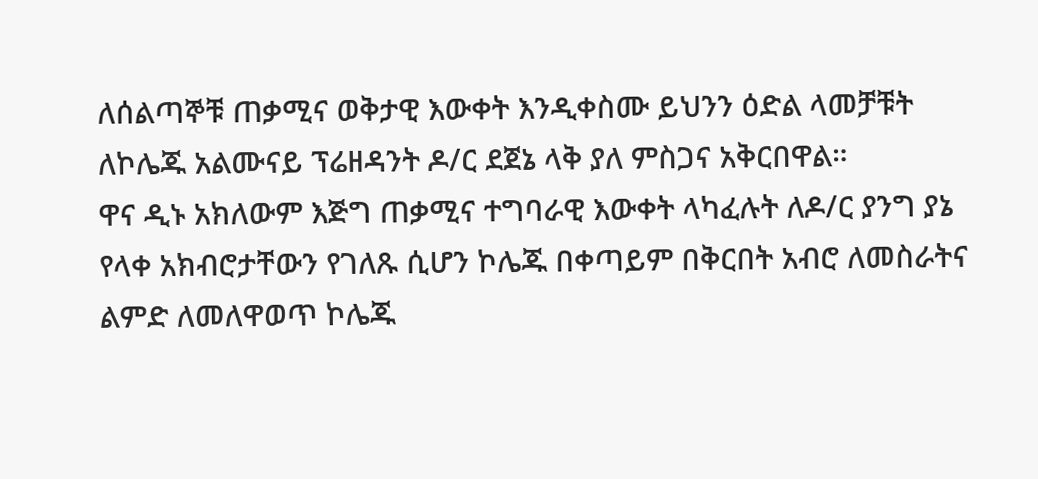ለሰልጣኞቹ ጠቃሚና ወቅታዊ እውቀት እንዲቀስሙ ይህንን ዕድል ላመቻቹት ለኮሌጁ አልሙናይ ፕሬዘዳንት ዶ/ር ደጀኔ ላቅ ያለ ምስጋና አቅርበዋል።
ዋና ዲኑ አክለውም እጅግ ጠቃሚና ተግባራዊ እውቀት ላካፈሉት ለዶ/ር ያንግ ያኔ የላቀ አክብሮታቸውን የገለጹ ሲሆን ኮሌጁ በቀጣይም በቅርበት አብሮ ለመስራትና ልምድ ለመለዋወጥ ኮሌጁ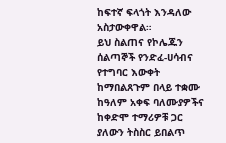ከፍተኛ ፍላጎት እንዳለው አስታውቀዋል።
ይህ ስልጠና የኮሌጁን ሰልጣኞች የንድፈ-ሀሳብና የተግባር እውቀት ከማበልጸጉም በላይ ተቋሙ ከዓለም አቀፍ ባለሙያዎችና ከቀድሞ ተማሪዎቹ ጋር ያለውን ትስስር ይበልጥ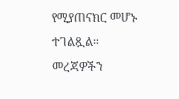የሚያጠናክር መሆኑ ተገልጿል።
መረጃዎችን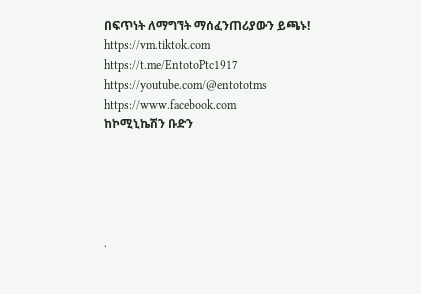በፍጥነት ለማግኘት ማሰፈንጠሪያውን ይጫኑ!
https://vm.tiktok.com
https://t.me/EntotoPtc1917
https://youtube.com/@entototms
https://www.facebook.com
ከኮሚኒኬሽን ቡድን





.